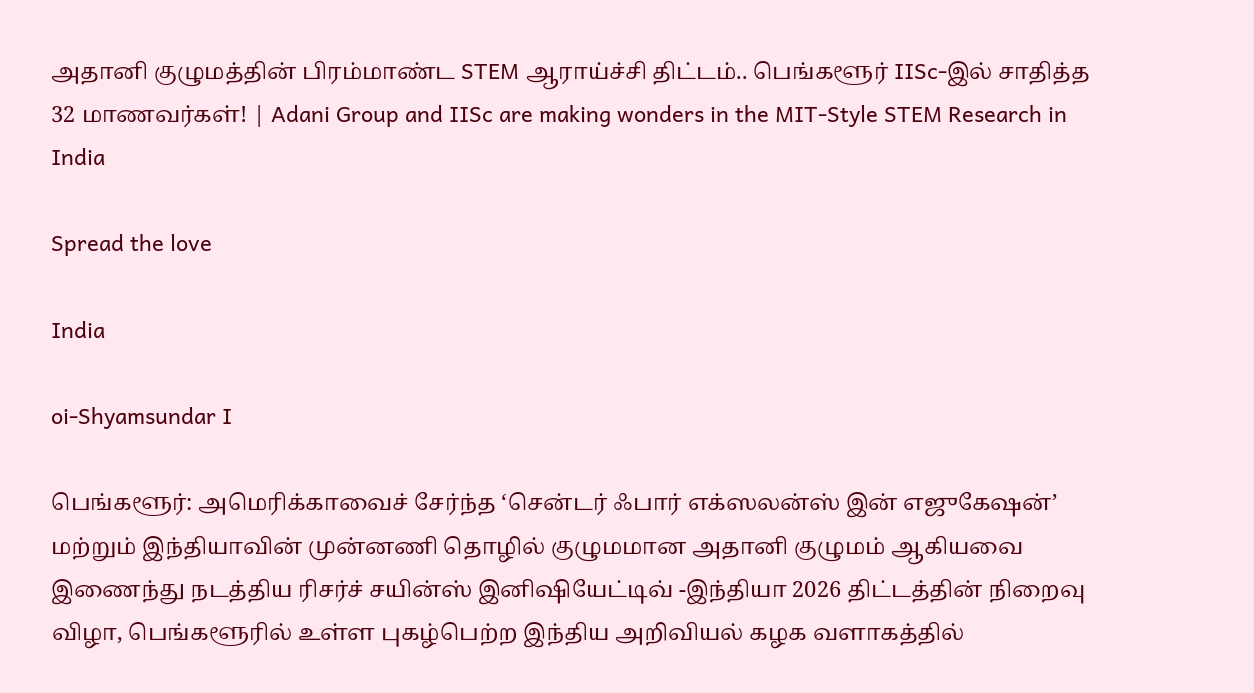அதானி குழுமத்தின் பிரம்மாண்ட STEM ஆராய்ச்சி திட்டம்.. பெங்களூர் IISc-இல் சாதித்த 32 மாணவர்கள்! | Adani Group and IISc are making wonders in the MIT-Style STEM Research in India

Spread the love

India

oi-Shyamsundar I

பெங்களூர்: அமெரிக்காவைச் சேர்ந்த ‘சென்டர் ஃபார் எக்ஸலன்ஸ் இன் எஜுகேஷன்’ மற்றும் இந்தியாவின் முன்னணி தொழில் குழுமமான அதானி குழுமம் ஆகியவை இணைந்து நடத்திய ரிசர்ச் சயின்ஸ் இனிஷியேட்டிவ் -இந்தியா 2026 திட்டத்தின் நிறைவு விழா, பெங்களூரில் உள்ள புகழ்பெற்ற இந்திய அறிவியல் கழக வளாகத்தில்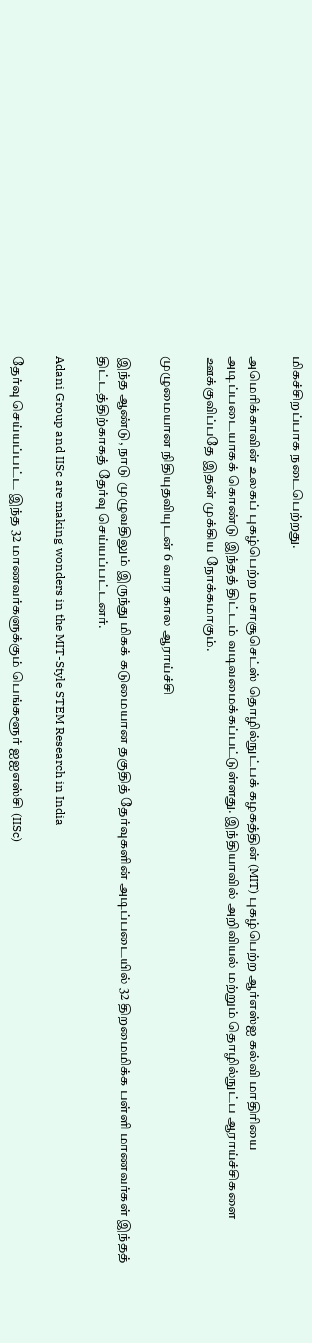மிகச்சிறப்பாக நடைபெற்றது.

அமெரிக்காவின் உலகப் புகழ்பெற்ற மசாசூசெட்ஸ் தொழில்நுட்பக் கழகத்தின் (MIT) புகழ்பெற்ற ஆர்எஸ்ஐ கல்வி மாதிரியை அடிப்படையாகக் கொண்டு இந்தத் திட்டம் வடிவமைக்கப்பட்டுள்ளது. இந்தியாவில் அறிவியல் மற்றும் தொழில்நுட்ப ஆராய்ச்சிகளை ஊக்குவிப்பதே இதன் முக்கிய நோக்கமாகும்.

முழுமையான நிதியுதவியுடன் 6 வார கால ஆராய்ச்சி

இந்த ஆண்டு, நாடு முழுவதிலும் இருந்து மிகக் கடுமையான தகுதித் தேர்வுகளின் அடிப்படையில் 32 திறமைமிக்க பள்ளி மாணவர்கள் இந்தத் திட்டத்திற்காகத் தேர்வு செய்யப்பட்டனர்.

Adani Group and IISc are making wonders in the MIT-Style STEM Research in India

தேர்வு செய்யப்பட்ட இந்த 32 மாணவர்களுக்கும் பெங்களூர் ஐஐஎஸ்சி (IISc)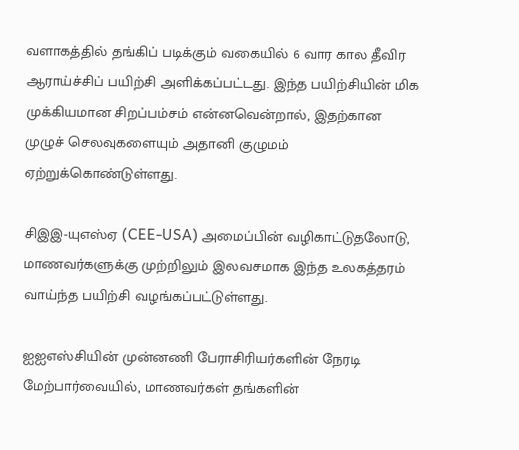வளாகத்தில் தங்கிப் படிக்கும் வகையில் 6 வார கால தீவிர ஆராய்ச்சிப் பயிற்சி அளிக்கப்பட்டது. இந்த பயிற்சியின் மிக முக்கியமான சிறப்பம்சம் என்னவென்றால், இதற்கான முழுச் செலவுகளையும் அதானி குழுமம் ஏற்றுக்கொண்டுள்ளது.

சிஇஇ-யுஎஸ்ஏ (CEE-USA) அமைப்பின் வழிகாட்டுதலோடு, மாணவர்களுக்கு முற்றிலும் இலவசமாக இந்த உலகத்தரம் வாய்ந்த பயிற்சி வழங்கப்பட்டுள்ளது.

ஐஐஎஸ்சியின் முன்னணி பேராசிரியர்களின் நேரடி மேற்பார்வையில், மாணவர்கள் தங்களின்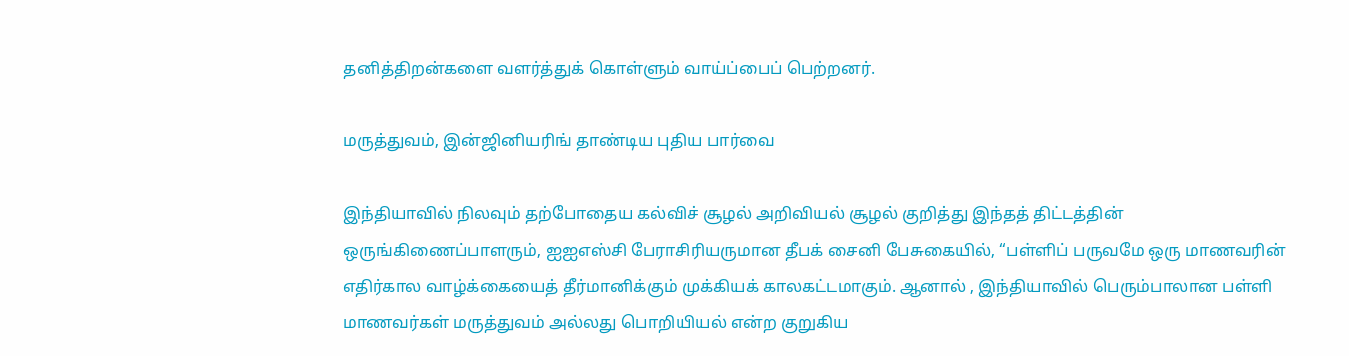தனித்திறன்களை வளர்த்துக் கொள்ளும் வாய்ப்பைப் பெற்றனர்.

மருத்துவம், இன்ஜினியரிங் தாண்டிய புதிய பார்வை

இந்தியாவில் நிலவும் தற்போதைய கல்விச் சூழல் அறிவியல் சூழல் குறித்து இந்தத் திட்டத்தின் ஒருங்கிணைப்பாளரும், ஐஐஎஸ்சி பேராசிரியருமான தீபக் சைனி பேசுகையில், “பள்ளிப் பருவமே ஒரு மாணவரின் எதிர்கால வாழ்க்கையைத் தீர்மானிக்கும் முக்கியக் காலகட்டமாகும். ஆனால் , இந்தியாவில் பெரும்பாலான பள்ளி மாணவர்கள் மருத்துவம் அல்லது பொறியியல் என்ற குறுகிய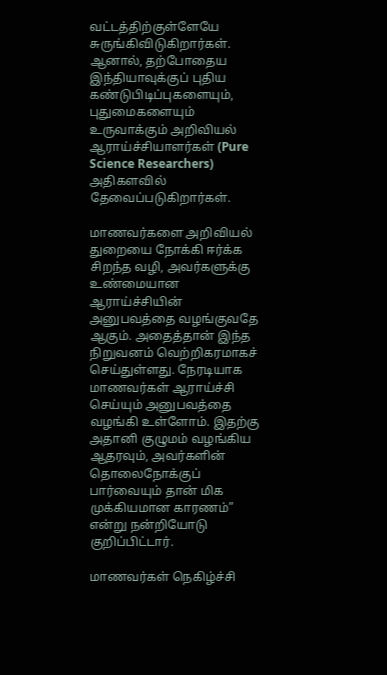வட்டத்திற்குள்ளேயே சுருங்கிவிடுகிறார்கள். ஆனால், தற்போதைய இந்தியாவுக்குப் புதிய கண்டுபிடிப்புகளையும், புதுமைகளையும் உருவாக்கும் அறிவியல் ஆராய்ச்சியாளர்கள் (Pure Science Researchers) அதிகளவில் தேவைப்படுகிறார்கள்.

மாணவர்களை அறிவியல் துறையை நோக்கி ஈர்க்க சிறந்த வழி, அவர்களுக்கு உண்மையான ஆராய்ச்சியின் அனுபவத்தை வழங்குவதே ஆகும். அதைத்தான் இந்த நிறுவனம் வெற்றிகரமாகச் செய்துள்ளது. நேரடியாக மாணவர்கள் ஆராய்ச்சி செய்யும் அனுபவத்தை வழங்கி உள்ளோம். இதற்கு அதானி குழுமம் வழங்கிய ஆதரவும், அவர்களின் தொலைநோக்குப் பார்வையும் தான் மிக முக்கியமான காரணம்” என்று நன்றியோடு குறிப்பிட்டார்.

மாணவர்கள் நெகிழ்ச்சி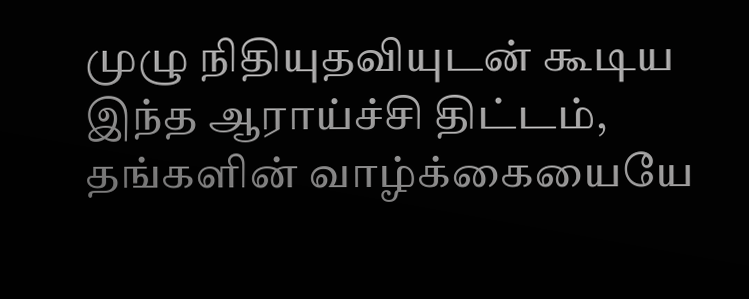முழு நிதியுதவியுடன் கூடிய இந்த ஆராய்ச்சி திட்டம், தங்களின் வாழ்க்கையையே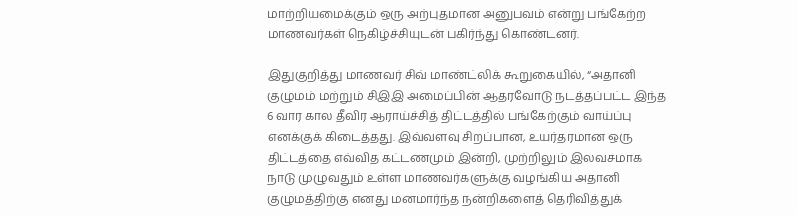மாற்றியமைக்கும் ஒரு அற்புதமான அனுபவம் என்று பங்கேற்ற மாணவர்கள் நெகிழ்ச்சியுடன் பகிர்ந்து கொண்டனர்.

இதுகுறித்து மாணவர் சிவ் மாண்ட்லிக் கூறுகையில், “அதானி குழுமம் மற்றும் சிஇஇ அமைப்பின் ஆதரவோடு நடத்தப்பட்ட இந்த 6 வார கால தீவிர ஆராய்ச்சித் திட்டத்தில் பங்கேற்கும் வாய்ப்பு எனக்குக் கிடைத்தது. இவ்வளவு சிறப்பான, உயர்தரமான ஒரு திட்டத்தை எவ்வித கட்டணமும் இன்றி, முற்றிலும் இலவசமாக நாடு முழுவதும் உள்ள மாணவர்களுக்கு வழங்கிய அதானி குழுமத்திற்கு எனது மனமார்ந்த நன்றிகளைத் தெரிவித்துக்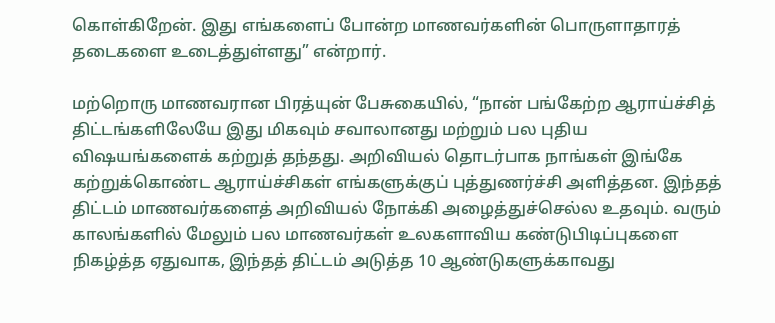கொள்கிறேன். இது எங்களைப் போன்ற மாணவர்களின் பொருளாதாரத் தடைகளை உடைத்துள்ளது” என்றார்.

மற்றொரு மாணவரான பிரத்யுன் பேசுகையில், “நான் பங்கேற்ற ஆராய்ச்சித் திட்டங்களிலேயே இது மிகவும் சவாலானது மற்றும் பல புதிய விஷயங்களைக் கற்றுத் தந்தது. அறிவியல் தொடர்பாக நாங்கள் இங்கே கற்றுக்கொண்ட ஆராய்ச்சிகள் எங்களுக்குப் புத்துணர்ச்சி அளித்தன. இந்தத் திட்டம் மாணவர்களைத் அறிவியல் நோக்கி அழைத்துச்செல்ல உதவும். வரும் காலங்களில் மேலும் பல மாணவர்கள் உலகளாவிய கண்டுபிடிப்புகளை நிகழ்த்த ஏதுவாக, இந்தத் திட்டம் அடுத்த 10 ஆண்டுகளுக்காவது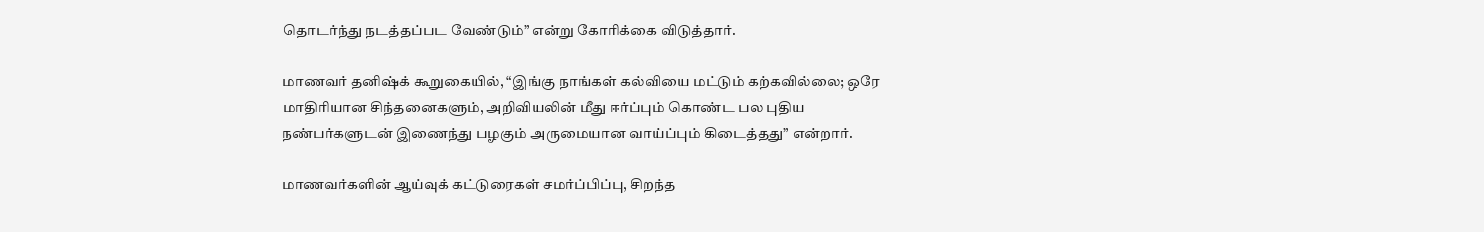தொடர்ந்து நடத்தப்பட வேண்டும்” என்று கோரிக்கை விடுத்தார்.

மாணவர் தனிஷ்க் கூறுகையில், “இங்கு நாங்கள் கல்வியை மட்டும் கற்கவில்லை; ஒரே மாதிரியான சிந்தனைகளும், அறிவியலின் மீது ஈர்ப்பும் கொண்ட பல புதிய நண்பர்களுடன் இணைந்து பழகும் அருமையான வாய்ப்பும் கிடைத்தது” என்றார்.

மாணவர்களின் ஆய்வுக் கட்டுரைகள் சமர்ப்பிப்பு, சிறந்த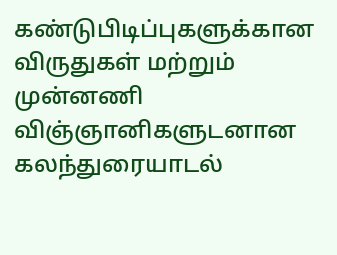கண்டுபிடிப்புகளுக்கான விருதுகள் மற்றும் முன்னணி விஞ்ஞானிகளுடனான கலந்துரையாடல்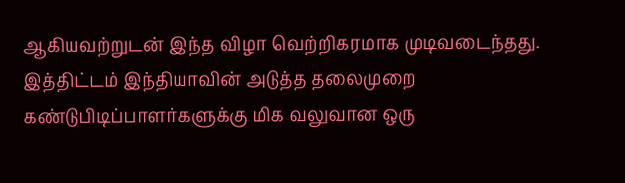ஆகியவற்றுடன் இந்த விழா வெற்றிகரமாக முடிவடைந்தது. இத்திட்டம் இந்தியாவின் அடுத்த தலைமுறை கண்டுபிடிப்பாளர்களுக்கு மிக வலுவான ஒரு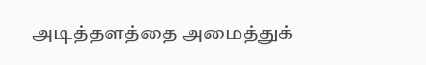அடித்தளத்தை அமைத்துக்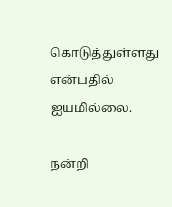கொடுத்துள்ளது என்பதில் ஐயமில்லை.

நன்றி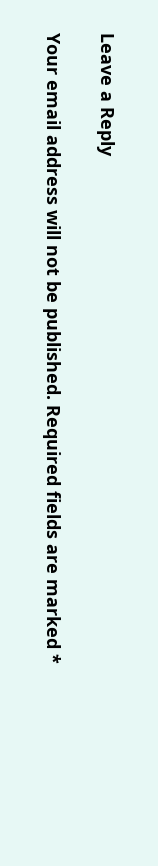Leave a Reply

Your email address will not be published. Required fields are marked *